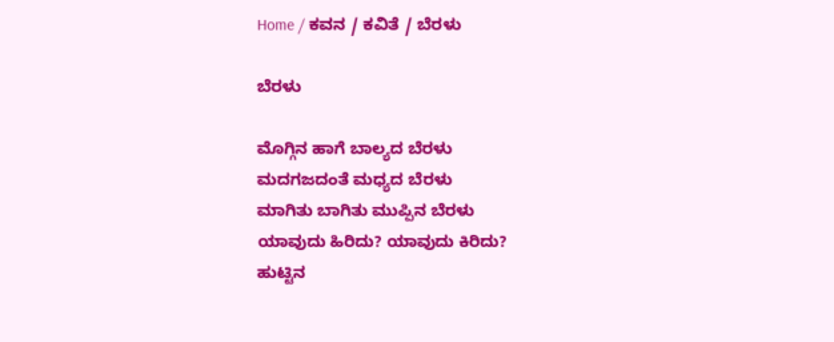Home / ಕವನ / ಕವಿತೆ / ಬೆರಳು

ಬೆರಳು

ಮೊಗ್ಗಿನ ಹಾಗೆ ಬಾಲ್ಯದ ಬೆರಳು
ಮದಗಜದಂತೆ ಮಧ್ಯದ ಬೆರಳು
ಮಾಗಿತು ಬಾಗಿತು ಮುಪ್ಪಿನ ಬೆರಳು
ಯಾವುದು ಹಿರಿದು? ಯಾವುದು ಕಿರಿದು?
ಹುಟ್ಟಿನ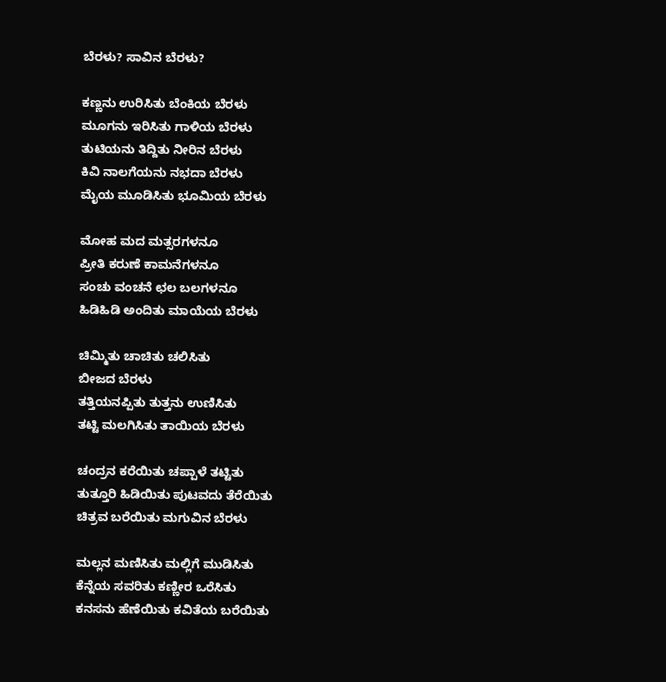ಬೆರಳು? ಸಾವಿನ ಬೆರಳು?

ಕಣ್ಣನು ಉರಿಸಿತು ಬೆಂಕಿಯ ಬೆರಳು
ಮೂಗನು ಇರಿಸಿತು ಗಾಳಿಯ ಬೆರಳು
ತುಟಿಯನು ತಿದ್ದಿತು ನೀರಿನ ಬೆರಳು
ಕಿವಿ ನಾಲಗೆಯನು ನಭದಾ ಬೆರಳು
ಮೈಯ ಮೂಡಿಸಿತು ಭೂಮಿಯ ಬೆರಳು

ಮೋಹ ಮದ ಮತ್ಸರಗಳನೂ
ಪ್ರೀತಿ ಕರುಣೆ ಕಾಮನೆಗಳನೂ
ಸಂಚು ವಂಚನೆ ಛಲ ಬಲಗಳನೂ
ಹಿಡಿಹಿಡಿ ಅಂದಿತು ಮಾಯೆಯ ಬೆರಳು

ಚಿಮ್ಮಿತು ಚಾಚಿತು ಚಲಿಸಿತು
ಬೀಜದ ಬೆರಳು
ತತ್ತಿಯನಪ್ಪಿತು ತುತ್ತನು ಉಣಿಸಿತು
ತಟ್ಟಿ ಮಲಗಿಸಿತು ತಾಯಿಯ ಬೆರಳು

ಚಂದ್ರನ ಕರೆಯಿತು ಚಪ್ಪಾಳೆ ತಟ್ಟಿತು
ತುತ್ತೂರಿ ಹಿಡಿಯಿತು ಪುಟವದು ತೆರೆಯಿತು
ಚಿತ್ರವ ಬರೆಯಿತು ಮಗುವಿನ ಬೆರಳು

ಮಲ್ಲನ ಮಣಿಸಿತು ಮಲ್ಲಿಗೆ ಮುಡಿಸಿತು
ಕೆನ್ನೆಯ ಸವರಿತು ಕಣ್ಣೀರ ಒರೆಸಿತು
ಕನಸನು ಹೆಣೆಯಿತು ಕವಿತೆಯ ಬರೆಯಿತು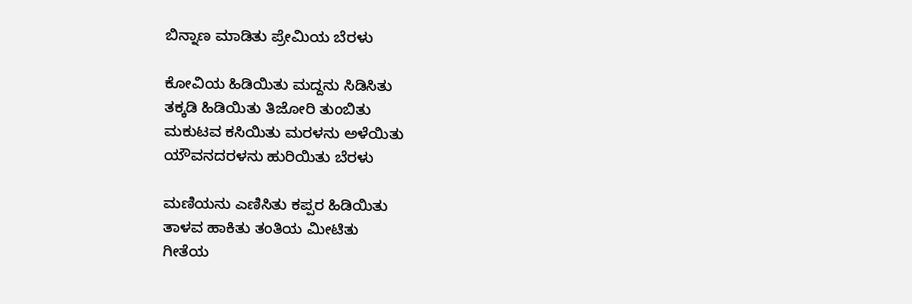ಬಿನ್ನಾಣ ಮಾಡಿತು ಪ್ರೇಮಿಯ ಬೆರಳು

ಕೋವಿಯ ಹಿಡಿಯಿತು ಮದ್ದನು ಸಿಡಿಸಿತು
ತಕ್ಕಡಿ ಹಿಡಿಯಿತು ತಿಜೋರಿ ತುಂಬಿತು
ಮಕುಟವ ಕಸಿಯಿತು ಮರಳನು ಅಳೆಯಿತು
ಯೌವನದರಳನು ಹುರಿಯಿತು ಬೆರಳು

ಮಣಿಯನು ಎಣಿಸಿತು ಕಪ್ಪರ ಹಿಡಿಯಿತು
ತಾಳವ ಹಾಕಿತು ತಂತಿಯ ಮೀಟಿತು
ಗೀತೆಯ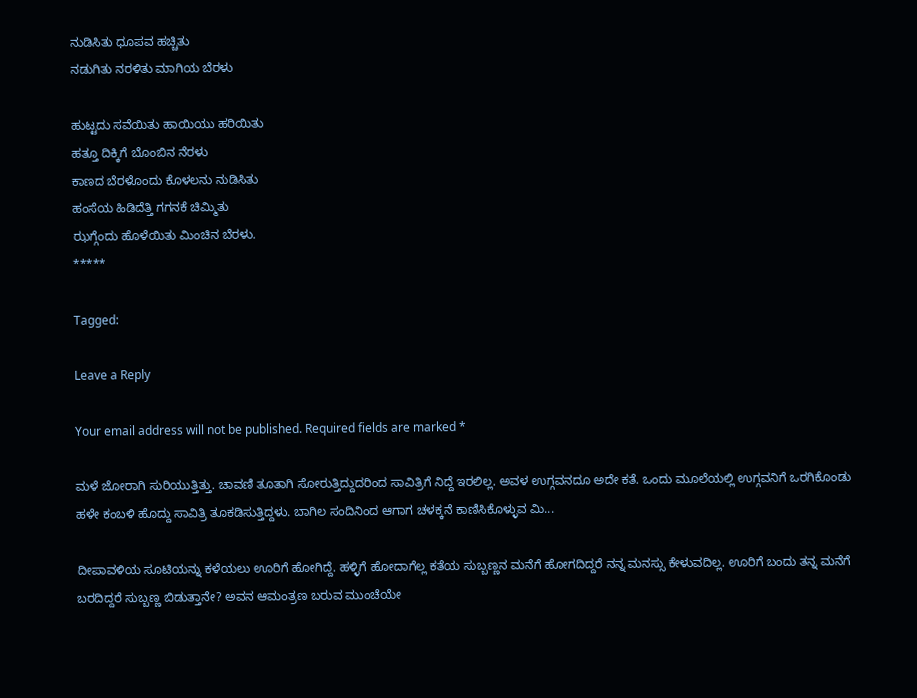ನುಡಿಸಿತು ಧೂಪವ ಹಚ್ಚಿತು
ನಡುಗಿತು ನರಳಿತು ಮಾಗಿಯ ಬೆರಳು

ಹುಟ್ಟದು ಸವೆಯಿತು ಹಾಯಿಯು ಹರಿಯಿತು
ಹತ್ತೂ ದಿಕ್ಕಿಗೆ ಬೊಂಬಿನ ನೆರಳು
ಕಾಣದ ಬೆರಳೊಂದು ಕೊಳಲನು ನುಡಿಸಿತು
ಹಂಸೆಯ ಹಿಡಿದೆತ್ತಿ ಗಗನಕೆ ಚಿಮ್ಮಿತು
ಝಗ್ಗೆಂದು ಹೊಳೆಯಿತು ಮಿಂಚಿನ ಬೆರಳು.
*****

Tagged:

Leave a Reply

Your email address will not be published. Required fields are marked *

ಮಳೆ ಜೋರಾಗಿ ಸುರಿಯುತ್ತಿತ್ತು. ಚಾವಣಿ ತೂತಾಗಿ ಸೋರುತ್ತಿದ್ದುದರಿಂದ ಸಾವಿತ್ರಿಗೆ ನಿದ್ದೆ ಇರಲಿಲ್ಲ. ಅವಳ ಉಗ್ಗವನದೂ ಅದೇ ಕತೆ. ಒಂದು ಮೂಲೆಯಲ್ಲಿ ಉಗ್ಗವನಿಗೆ ಒರಗಿಕೊಂಡು ಹಳೇ ಕಂಬಳಿ ಹೊದ್ದು ಸಾವಿತ್ರಿ ತೂಕಡಿಸುತ್ತಿದ್ದಳು. ಬಾಗಿಲ ಸಂದಿನಿಂದ ಆಗಾಗ ಚಳಕ್ಕನೆ ಕಾಣಿಸಿಕೊಳ್ಳುವ ಮಿ...

ದೀಪಾವಳಿಯ ಸೂಟಿಯನ್ನು ಕಳೆಯಲು ಊರಿಗೆ ಹೋಗಿದ್ದೆ. ಹಳ್ಳಿಗೆ ಹೋದಾಗೆಲ್ಲ ಕತೆಯ ಸುಬ್ಬಣ್ಣನ ಮನೆಗೆ ಹೋಗದಿದ್ದರೆ ನನ್ನ ಮನಸ್ಸು ಕೇಳುವದಿಲ್ಲ. ಊರಿಗೆ ಬಂದು ತನ್ನ ಮನೆಗೆ ಬರದಿದ್ದರೆ ಸುಬ್ಬಣ್ಣ ಬಿಡುತ್ತಾನೇ? ಅವನ ಆಮಂತ್ರಣ ಬರುವ ಮುಂಚೆಯೇ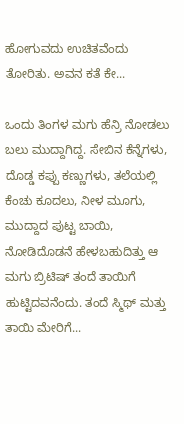ಹೋಗುವದು ಉಚಿತವೆಂದು ತೋರಿತು. ಅವನ ಕತೆ ಕೇ...

ಒಂದು ತಿಂಗಳ ಮಗು ಹೆನ್ರಿ ನೋಡಲು ಬಲು ಮುದ್ದಾಗಿದ್ದ. ಸೇಬಿನ ಕೆನ್ನೆಗಳು, ದೊಡ್ಡ ಕಪ್ಪು ಕಣ್ಣುಗಳು, ತಲೆಯಲ್ಲಿ ಕೆಂಚು ಕೂದಲು, ನೀಳ ಮೂಗು, ಮುದ್ದಾದ ಪುಟ್ಟ ಬಾಯಿ, ನೋಡಿದೊಡನೆ ಹೇಳಬಹುದಿತ್ತು ಆ ಮಗು ಬ್ರಿಟಿಷ್ ತಂದೆ ತಾಯಿಗೆ ಹುಟ್ಟಿದವನೆಂದು. ತಂದೆ ಸ್ಮಿಥ್ ಮತ್ತು ತಾಯಿ ಮೇರಿಗೆ...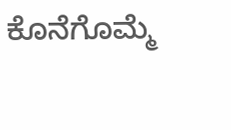ಕೊನೆಗೊಮ್ಮೆ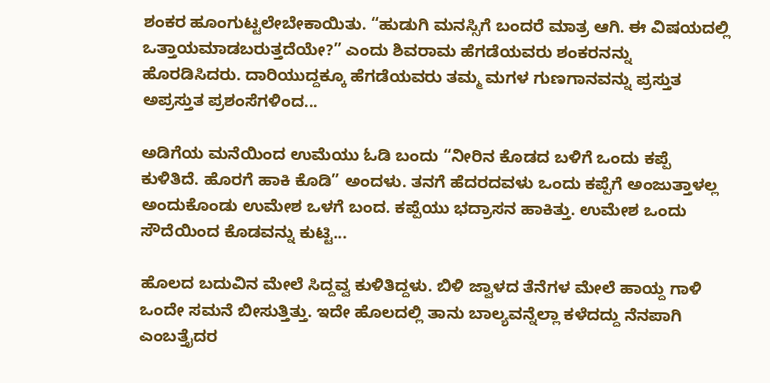ಶಂಕರ ಹೂಂಗುಟ್ಟಲೇಬೇಕಾಯಿತು. “ಹುಡುಗಿ ಮನಸ್ಸಿಗೆ ಬಂದರೆ ಮಾತ್ರ ಆಗಿ. ಈ ವಿಷಯದಲ್ಲಿ ಒತ್ತಾಯಮಾಡಬರುತ್ತದೆಯೇ?” ಎಂದು ಶಿವರಾಮ ಹೆಗಡೆಯವರು ಶಂಕರನನ್ನು ಹೊರಡಿಸಿದರು. ದಾರಿಯುದ್ದಕ್ಕೂ ಹೆಗಡೆಯವರು ತಮ್ಮ ಮಗಳ ಗುಣಗಾನವನ್ನು ಪ್ರಸ್ತುತ ಅಪ್ರಸ್ತುತ ಪ್ರಶಂಸೆಗಳಿಂದ...

ಅಡಿಗೆಯ ಮನೆಯಿಂದ ಉಮೆಯು ಓಡಿ ಬಂದು “ನೀರಿನ ಕೊಡದ ಬಳಿಗೆ ಒಂದು ಕಪ್ಪೆ ಕುಳಿತಿದೆ. ಹೊರಗೆ ಹಾಕಿ ಕೊಡಿ” ಅಂದಳು. ತನಗೆ ಹೆದರದವಳು ಒಂದು ಕಪ್ಪೆಗೆ ಅಂಜುತ್ತಾಳಲ್ಲ ಅಂದುಕೊಂಡು ಉಮೇಶ ಒಳಗೆ ಬಂದ. ಕಪ್ಪೆಯು ಭದ್ರಾಸನ ಹಾಕಿತ್ತು. ಉಮೇಶ ಒಂದು ಸೌದೆಯಿಂದ ಕೊಡವನ್ನು ಕುಟ್ಟಿ...

ಹೊಲದ ಬದುವಿನ ಮೇಲೆ ಸಿದ್ದವ್ವ ಕುಳಿತಿದ್ದಳು. ಬಿಳಿ ಜ್ವಾಳದ ತೆನೆಗಳ ಮೇಲೆ ಹಾಯ್ದ ಗಾಳಿ ಒಂದೇ ಸಮನೆ ಬೀಸುತ್ತಿತ್ತು. ಇದೇ ಹೊಲದಲ್ಲಿ ತಾನು ಬಾಲ್ಯವನ್ನೆಲ್ಲಾ ಕಳೆದದ್ದು ನೆನಪಾಗಿ ಎಂಬತ್ತೈದರ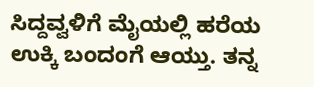ಸಿದ್ದವ್ವಳಿಗೆ ಮೈಯಲ್ಲಿ ಹರೆಯ ಉಕ್ಕಿ ಬಂದಂಗೆ ಆಯ್ತು. ತನ್ನ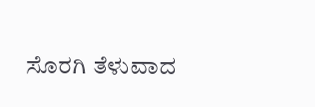ಸೊರಗಿ ತೆಳುವಾದ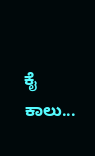ಕೈ ಕಾಲು...